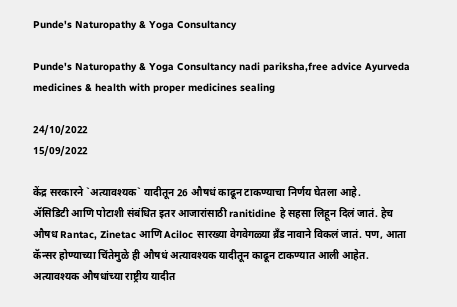Punde's Naturopathy & Yoga Consultancy

Punde's Naturopathy & Yoga Consultancy nadi pariksha,free advice Ayurveda medicines & health with proper medicines sealing

24/10/2022
15/09/2022

केंद्र सरकारने `अत्यावश्यक` यादीतून 26 औषधं काढून टाकण्याचा निर्णय घेतला आहे.
ॲसिडिटी आणि पोटाशी संबंधित इतर आजारांसाठी ranitidine हे सहसा लिहून दिलं जातं. हेच औषध Rantac, Zinetac आणि Aciloc सारख्या वेगवेगळ्या ब्रँड नावाने विकलं जातं. पण, आता कॅन्सर होण्याच्या चिंतेमुळे ही औषधं अत्यावश्यक यादीतून काढून टाकण्यात आली आहेत.
अत्यावश्यक औषधांच्या राष्ट्रीय यादीत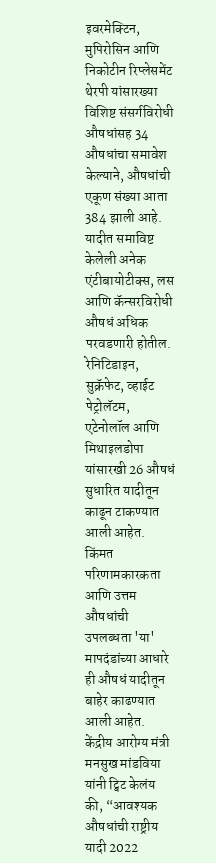इवरमेक्टिन, मुपिरोसिन आणि निकोटीन रिप्लेसमेंट थेरपी यांसारख्या विशिष्ट संसर्गविरोधी औषधांसह 34 औषधांचा समावेश केल्याने, औषधांची एकूण संख्या आता 384 झाली आहे. यादीत समाविष्ट केलेली अनेक एंटीबायोटीक्स, लस आणि कॅन्सरविरोधी औषधं अधिक परवडणारी होतील.
रेनिटिडाइन, सुक्रॅफेट, व्हाईट पेट्रोलॅटम, एटेनोलॉल आणि मिथाइलडोपा यांसारखी 26 औषधं सुधारित यादीतून काढून टाकण्यात आली आहेत. किंमत परिणामकारकता आणि उत्तम औषधांची उपलब्धता 'या' मापदंडांच्या आधारे ही औषधं यादीतून बाहेर काढण्यात आली आहेत.
केंद्रीय आरोग्य मंत्री मनसुख मांडविया यांनी ट्विट केलंय की, “आवश्यक औषधांची राष्ट्रीय यादी 2022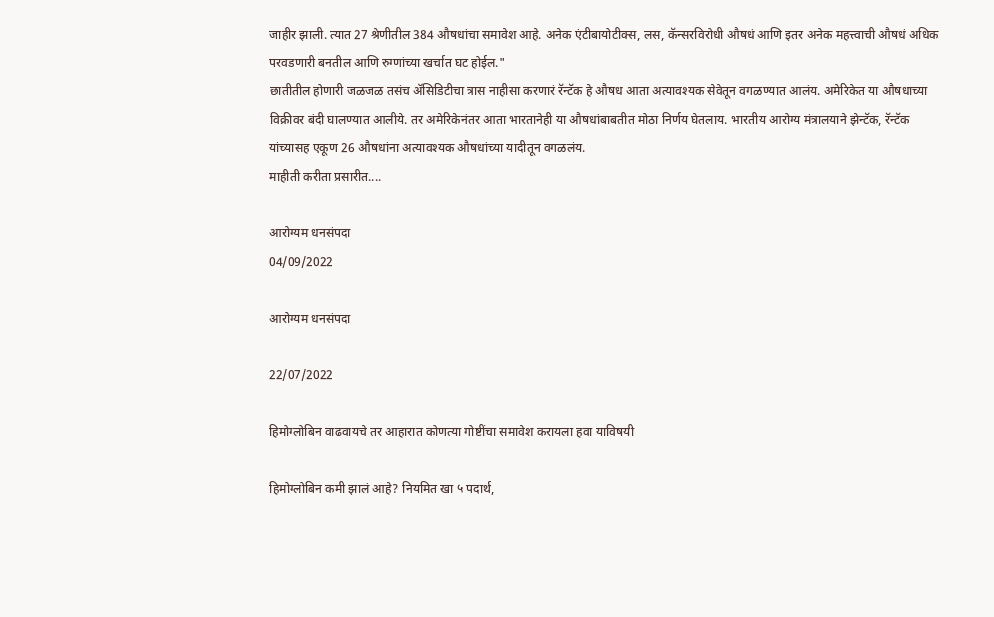जाहीर झाली. त्यात 27 श्रेणीतील 384 औषधांचा समावेश आहे. अनेक एंटीबायोटीक्स, लस, कॅन्सरविरोधी औषधं आणि इतर अनेक महत्त्वाची औषधं अधिक परवडणारी बनतील आणि रुग्णांच्या खर्चात घट होईल."
छातीतील होणारी जळजळ तसंच ॲसिडिटीचा त्रास नाहीसा करणारं रॅन्टॅक हे औषध आता अत्यावश्यक सेवेतून वगळण्यात आलंय. अमेरिकेत या औषधाच्या विक्रीवर बंदी घालण्यात आलीये. तर अमेरिकेनंतर आता भारतानेही या औषधांबाबतीत मोठा निर्णय घेतलाय. भारतीय आरोग्य मंत्रालयाने झेन्टॅक, रॅन्टॅक यांच्यासह एकूण 26 औषधांना अत्यावश्यक औषधांच्या यादीतून वगळलंय.
माहीती करीता प्रसारीत....

आरोग्यम धनसंपदा
04/09/2022

आरोग्यम धनसंपदा

22/07/2022

हिमोग्लोबिन वाढवायचे तर आहारात कोणत्या गोष्टींचा समावेश करायला हवा याविषयी

हिमोग्लोबिन कमी झालं आहे? नियमित खा ५ पदार्थ,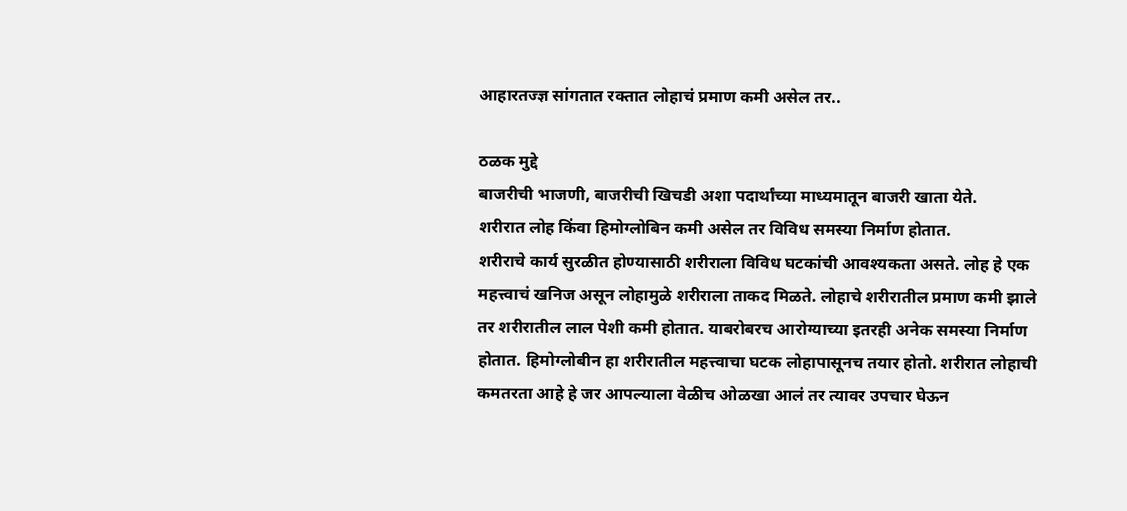आहारतज्ज्ञ सांगतात रक्तात लोहाचं प्रमाण कमी असेल तर..

ठळक मुद्दे
बाजरीची भाजणी, बाजरीची खिचडी अशा पदार्थांच्या माध्यमातून बाजरी खाता येते.
शरीरात लोह किंवा हिमोग्लोबिन कमी असेल तर विविध समस्या निर्माण होतात.
शरीराचे कार्य सुरळीत होण्यासाठी शरीराला विविध घटकांची आवश्यकता असते. लोह हे एक महत्त्वाचं खनिज असून लोहामुळे शरीराला ताकद मिळते. लोहाचे शरीरातील प्रमाण कमी झाले तर शरीरातील लाल पेशी कमी होतात. याबरोबरच आरोग्याच्या इतरही अनेक समस्या निर्माण होतात. हिमोग्लोबीन हा शरीरातील महत्त्वाचा घटक लोहापासूनच तयार होतो. शरीरात लोहाची कमतरता आहे हे जर आपल्याला वेळीच ओळखा आलं तर त्यावर उपचार घेऊन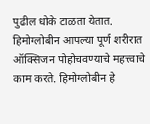पुढील धोके टाळता येतात. हिमोग्लोबीन आपल्या पूर्ण शरीरात ऑक्सिजन पोहोचवण्याचे महत्त्वाचे काम करते. हिमोग्लोबीन हे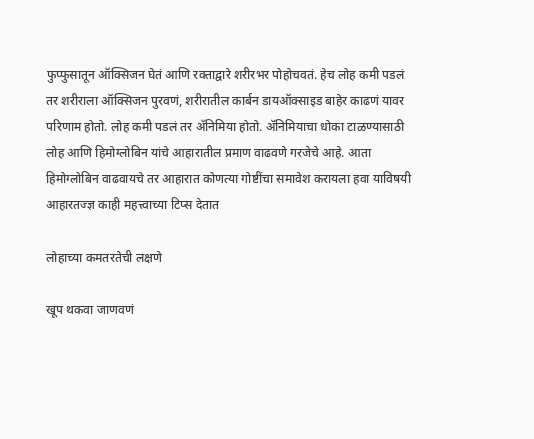फुप्फुसातून ऑक्सिजन घेतं आणि रक्ताद्वारे शरीरभर पोहोचवतं. हेच लोह कमी पडलं तर शरीराला ऑक्सिजन पुरवणं, शरीरातील कार्बन डायऑक्साइड बाहेर काढणं यावर परिणाम होतो. लोह कमी पडलं तर ॲनिमिया होतो. ॲनिमियाचा धोका टाळण्यासाठी लोह आणि हिमोग्लोबिन यांचे आहारातील प्रमाण वाढवणे गरजेचे आहे. आता हिमोग्लोबिन वाढवायचे तर आहारात कोणत्या गोष्टींचा समावेश करायला हवा याविषयी आहारतज्ज्ञ काही महत्त्वाच्या टिप्स देतात

लोहाच्या कमतरतेची लक्षणे

खूप थकवा जाणवणं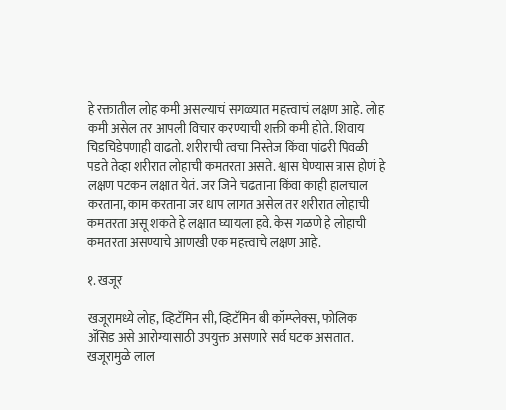हे रक्तातील लोह कमी असल्याचं सगळ्यात महत्त्वाचं लक्षण आहे. लोह कमी असेल तर आपली विचार करण्याची शक्ती कमी होते. शिवाय चिडचिडेपणाही वाढतो. शरीराची त्वचा निस्तेज किंवा पांढरी पिवळी पडते तेव्हा शरीरात लोहाची कमतरता असते. श्वास घेण्यास त्रास होणं हे लक्षण पटकन लक्षात येतं. जर जिने चढताना किंवा काही हालचाल करताना, काम करताना जर धाप लागत असेल तर शरीरात लोहाची कमतरता असू शकते हे लक्षात घ्यायला हवे. केस गळणे हे लोहाची कमतरता असण्याचे आणखी एक महत्त्वाचे लक्षण आहे.

१. खजूर

खजूरामध्ये लोह, व्हिटॅमिन सी, व्हिटॅमिन बी कॉम्प्लेक्स, फोलिक ॲसिड असे आरोग्यासाठी उपयुक्त असणारे सर्व घटक असतात. खजूरामुळे लाल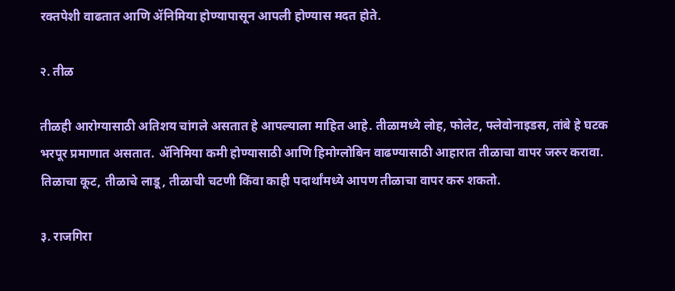रक्तपेशी वाढतात आणि ॲनिमिया होण्यापासून आपली होण्यास मदत होते.

२. तीळ

तीळही आरोग्यासाठी अतिशय चांगले असतात हे आपल्याला माहित आहे. तीळामध्ये लोह, फोलेट, फ्लेवोनाइडस, तांबे हे घटक भरपूर प्रमाणात असतात. ॲनिमिया कमी होण्यासाठी आणि हिमोग्लोबिन वाढण्यासाठी आहारात तीळाचा वापर जरुर करावा. तिळाचा कूट, तीळाचे लाडू, तीळाची चटणी किंवा काही पदार्थांमध्ये आपण तीळाचा वापर करु शकतो.

३. राजगिरा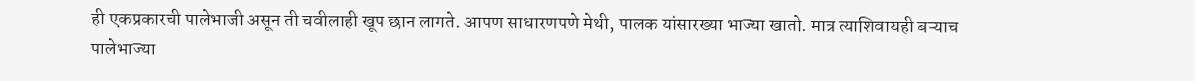ही एकप्रकारची पालेभाजी असून ती चवीलाही खूप छान लागते. आपण साधारणपणे मेथी, पालक यांसारख्या भाज्या खातो. मात्र त्याशिवायही बऱ्याच पालेभाज्या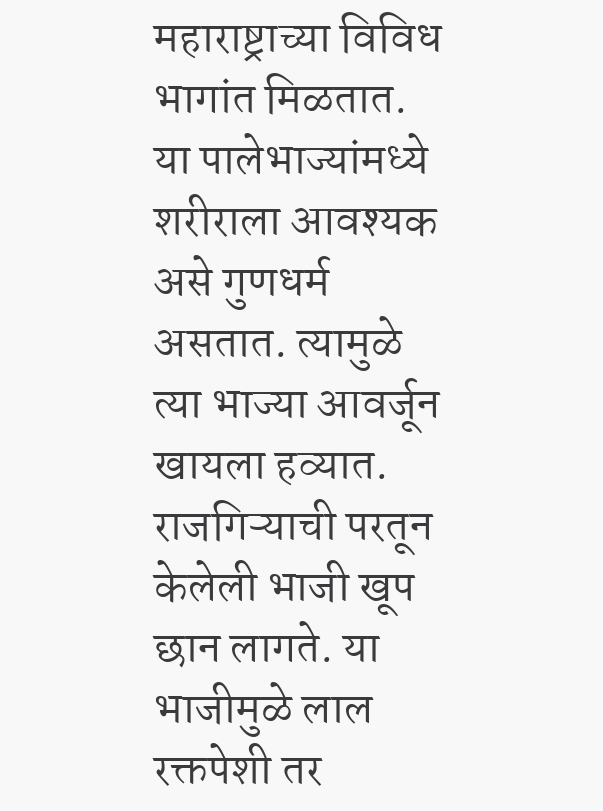महाराष्ट्राच्या विविध भागांत मिळतात. या पालेभाज्यांमध्ये शरीराला आवश्यक असे गुणधर्म असतात. त्यामुळे त्या भाज्या आवर्जून खायला हव्यात. राजगिऱ्याची परतून केलेली भाजी खूप छान लागते. या भाजीमुळे लाल रक्तपेशी तर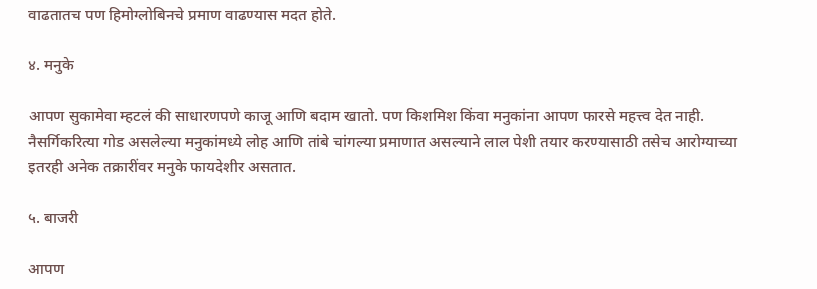वाढतातच पण हिमोग्लोबिनचे प्रमाण वाढण्यास मदत होते.

४. मनुके

आपण सुकामेवा म्हटलं की साधारणपणे काजू आणि बदाम खातो. पण किशमिश किंवा मनुकांना आपण फारसे महत्त्व देत नाही. नैसर्गिकरित्या गोड असलेल्या मनुकांमध्ये लोह आणि तांबे चांगल्या प्रमाणात असल्याने लाल पेशी तयार करण्यासाठी तसेच आरोग्याच्या इतरही अनेक तक्रारींवर मनुके फायदेशीर असतात.

५. बाजरी

आपण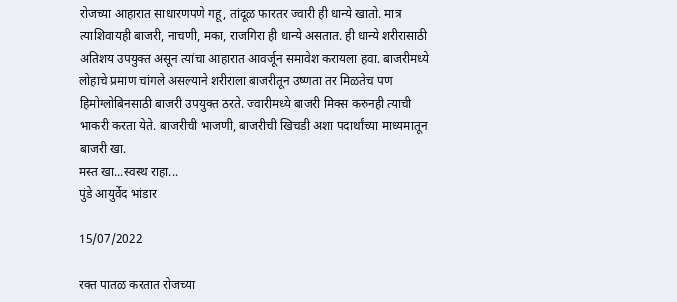रोजच्या आहारात साधारणपणे गहू, तांदूळ फारतर ज्वारी ही धान्ये खातो. मात्र त्याशिवायही बाजरी, नाचणी, मका, राजगिरा ही धान्ये असतात. ही धान्ये शरीरासाठी अतिशय उपयुक्त असून त्यांचा आहारात आवर्जून समावेश करायला हवा. बाजरीमध्ये लोहाचे प्रमाण चांगले असल्याने शरीराला बाजरीतून उष्णता तर मिळतेच पण हिमोग्लोबिनसाठी बाजरी उपयुक्त ठरते. ज्वारीमध्ये बाजरी मिक्स करुनही त्याची भाकरी करता येते. बाजरीची भाजणी, बाजरीची खिचडी अशा पदार्थांच्या माध्यमातून बाजरी खा.
मस्त खा...स्वस्थ राहा...
पुंडे आयुर्वेद भांडार

15/07/2022

रक्त पातळ करतात रोजच्या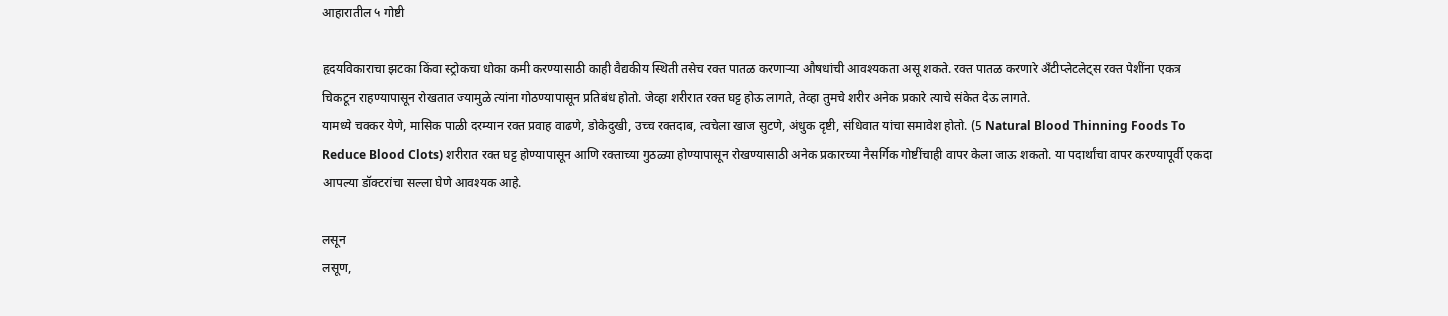आहारातील ५ गोष्टी

हृदयविकाराचा झटका किंवा स्ट्रोकचा धोका कमी करण्यासाठी काही वैद्यकीय स्थिती तसेच रक्त पातळ करणाऱ्या औषधांची आवश्यकता असू शकते. रक्त पातळ करणारे अँटीप्लेटलेट्स रक्त पेशींना एकत्र चिकटून राहण्यापासून रोखतात ज्यामुळे त्यांना गोठण्यापासून प्रतिबंध होतो. जेव्हा शरीरात रक्त घट्ट होऊ लागते, तेव्हा तुमचे शरीर अनेक प्रकारे त्याचे संकेत देऊ लागते.
यामध्ये चक्कर येणे, मासिक पाळी दरम्यान रक्त प्रवाह वाढणे, डोकेदुखी, उच्च रक्तदाब, त्वचेला खाज सुटणे, अंधुक दृष्टी, संधिवात यांचा समावेश होतो. (5 Natural Blood Thinning Foods To Reduce Blood Clots) शरीरात रक्त घट्ट होण्यापासून आणि रक्ताच्या गुठळ्या होण्यापासून रोखण्यासाठी अनेक प्रकारच्या नैसर्गिक गोष्टींचाही वापर केला जाऊ शकतो. या पदार्थांचा वापर करण्यापूर्वी एकदा आपल्या डॉक्टरांचा सल्ला घेणे आवश्यक आहे.

लसून
लसूण,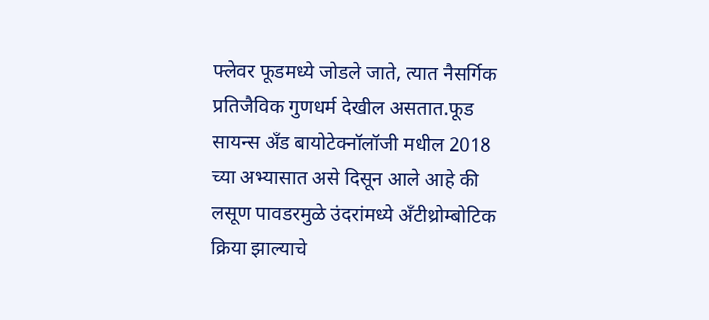फ्लेवर फूडमध्ये जोडले जाते, त्यात नैसर्गिक प्रतिजैविक गुणधर्म देखील असतात.फूड सायन्स अँड बायोटेक्नॉलॉजी मधील 2018 च्या अभ्यासात असे दिसून आले आहे की लसूण पावडरमुळे उंदरांमध्ये अँटीथ्रोम्बोटिक क्रिया झाल्याचे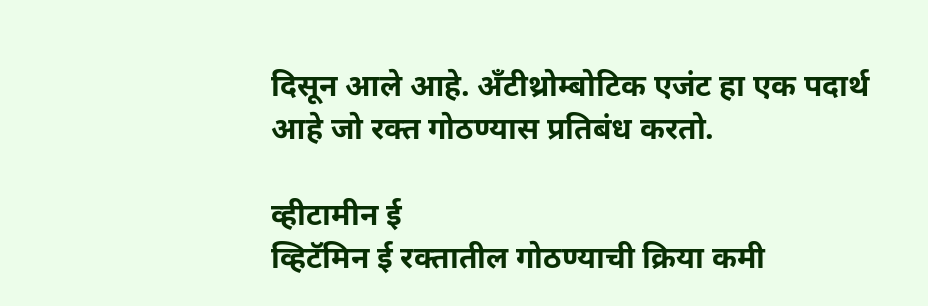दिसून आले आहे. अँटीथ्रोम्बोटिक एजंट हा एक पदार्थ आहे जो रक्त गोठण्यास प्रतिबंध करतो.

व्हीटामीन ई
व्हिटॅमिन ई रक्तातील गोठण्याची क्रिया कमी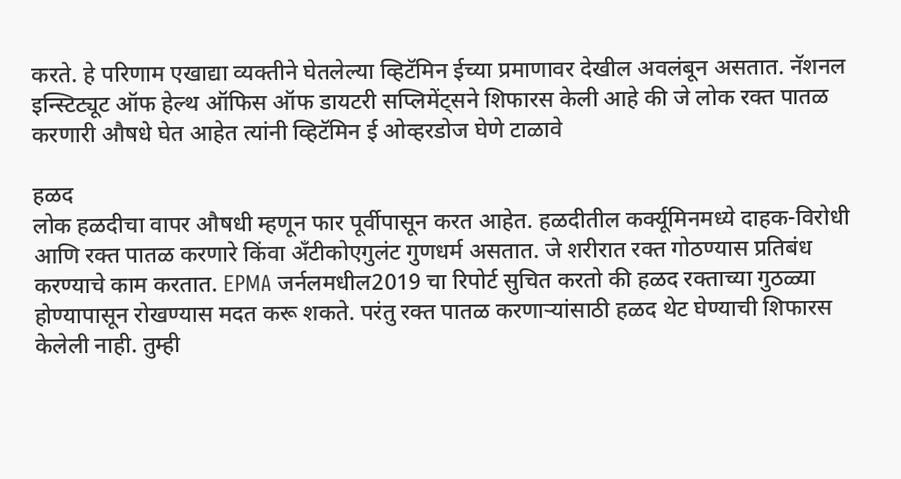करते. हे परिणाम एखाद्या व्यक्तीने घेतलेल्या व्हिटॅमिन ईच्या प्रमाणावर देखील अवलंबून असतात. नॅशनल इन्स्टिट्यूट ऑफ हेल्थ ऑफिस ऑफ डायटरी सप्लिमेंट्सने शिफारस केली आहे की जे लोक रक्त पातळ करणारी औषधे घेत आहेत त्यांनी व्हिटॅमिन ई ओव्हरडोज घेणे टाळावे

हळद
लोक हळदीचा वापर औषधी म्हणून फार पूर्वीपासून करत आहेत. हळदीतील कर्क्यूमिनमध्ये दाहक-विरोधी आणि रक्त पातळ करणारे किंवा अँटीकोएगुलंट गुणधर्म असतात. जे शरीरात रक्त गोठण्यास प्रतिबंध करण्याचे काम करतात. EPMA जर्नलमधील2019 चा रिपोर्ट सुचित करतो की हळद रक्ताच्या गुठळ्या होण्यापासून रोखण्यास मदत करू शकते. परंतु रक्त पातळ करणाऱ्यांसाठी हळद थेट घेण्याची शिफारस केलेली नाही. तुम्ही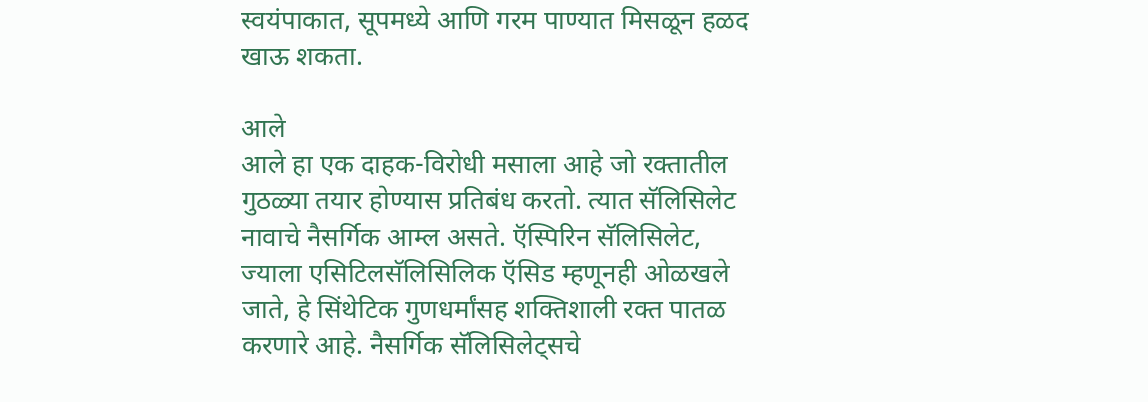स्वयंपाकात, सूपमध्ये आणि गरम पाण्यात मिसळून हळद खाऊ शकता.

आले
आले हा एक दाहक-विरोधी मसाला आहे जो रक्तातील गुठळ्या तयार होण्यास प्रतिबंध करतो. त्यात सॅलिसिलेट नावाचे नैसर्गिक आम्ल असते. ऍस्पिरिन सॅलिसिलेट, ज्याला एसिटिलसॅलिसिलिक ऍसिड म्हणूनही ओळखले जाते, हे सिंथेटिक गुणधर्मांसह शक्तिशाली रक्त पातळ करणारे आहे. नैसर्गिक सॅलिसिलेट्सचे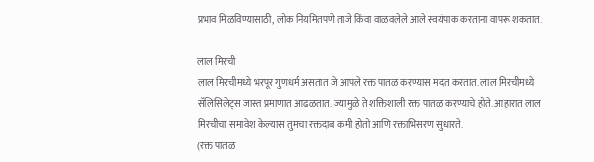प्रभाव मिळविण्यासाठी, लोक नियमितपणे ताजे किंवा वाळवलेले आले स्वयंपाक करताना वापरू शकतात.

लाल मिरची
लाल मिरचीमध्ये भरपूर गुणधर्म असतात जे आपले रक्त पातळ करण्यास मदत करतात. लाल मिरचीमध्ये सॅलिसिलेट्स जास्त प्रमाणात आढळतात. ज्यामुळे ते शक्तिशाली रक्त पातळ करण्याचे होते. आहारात लाल मिरचीचा समावेश केल्यास तुमचा रक्तदाब कमी होतो आणि रक्ताभिसरण सुधारते.
(रक्त पातळ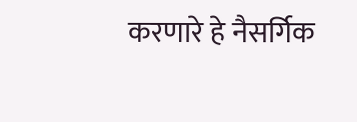करणारे हे नैसर्गिक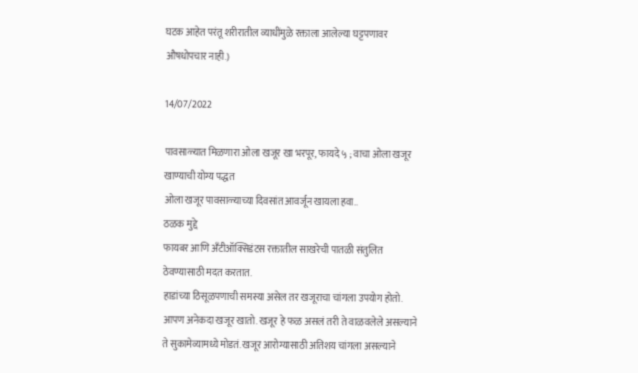घटक आहेत परंतू शरीरातील व्याधींमुळे रक्ताला आलेल्या घट्टपणावर औषधोपचार नाही.)

14/07/2022

पावसाळ्यात मिळणारा ओला खजूर खा भरपूर, फायदे ५ ; वाचा ओला खजूर खाण्याची योग्य पद्धत
ओला खजूर पावसाळ्याच्या दिवसांत आवर्जून खायला हवा..
ठळक मुद्दे
फायबर आणि अँटीऑक्सिडंटस रक्तातील साखरेची पातळी संतुलित ठेवण्यासाठी मदत करतात.
हाडांच्या ठिसूळपणाची समस्या असेल तर खजूराचा चांगला उपयोग होतो.
आपण अनेकदा खजूर खातो. खजूर हे फळ असलं तरी ते वाळवलेले असल्याने ते सुकामेव्यामध्ये मोडतं. खजूर आरोग्यासाठी अतिशय चांगला असल्याने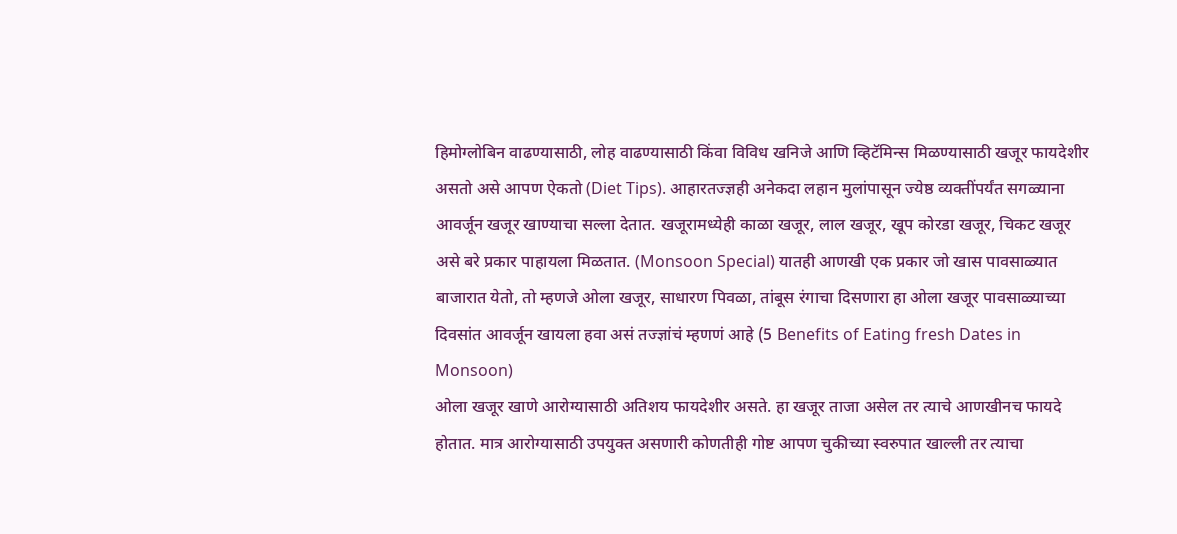हिमोग्लोबिन वाढण्यासाठी, लोह वाढण्यासाठी किंवा विविध खनिजे आणि व्हिटॅमिन्स मिळण्यासाठी खजूर फायदेशीर असतो असे आपण ऐकतो (Diet Tips). आहारतज्ज्ञही अनेकदा लहान मुलांपासून ज्येष्ठ व्यक्तींपर्यंत सगळ्याना आवर्जून खजूर खाण्याचा सल्ला देतात. खजूरामध्येही काळा खजूर, लाल खजूर, खूप कोरडा खजूर, चिकट खजूर असे बरे प्रकार पाहायला मिळतात. (Monsoon Special) यातही आणखी एक प्रकार जो खास पावसाळ्यात बाजारात येतो, तो म्हणजे ओला खजूर, साधारण पिवळा, तांबूस रंगाचा दिसणारा हा ओला खजूर पावसाळ्याच्या दिवसांत आवर्जून खायला हवा असं तज्ज्ञांचं म्हणणं आहे (5 Benefits of Eating fresh Dates in Monsoon)
ओला खजूर खाणे आरोग्यासाठी अतिशय फायदेशीर असते. हा खजूर ताजा असेल तर त्याचे आणखीनच फायदे होतात. मात्र आरोग्यासाठी उपयुक्त असणारी कोणतीही गोष्ट आपण चुकीच्या स्वरुपात खाल्ली तर त्याचा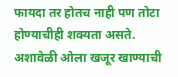फायदा तर होतच नाही पण तोटा होण्याचीही शक्यता असते. अशावेळी ओला खजूर खाण्याची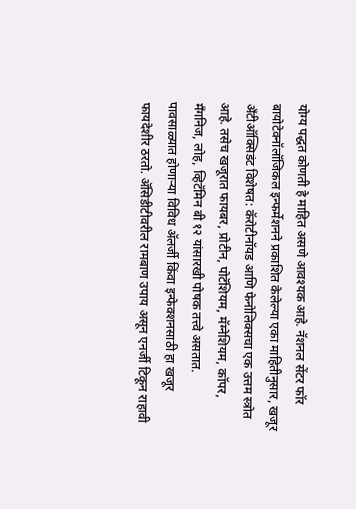योग्य पद्धत कोणती हे माहित असणे आवश्यक आहे. नॅशनल सेंटर फॉर बायोटेक्नॉलॉजिकल इन्फर्मेशनने प्रकाशित केलेल्या एका माहितीनुसार, खजूर अँटीऑक्सिडंट विशेषत: कॅरोटीनॉयड आणि फेनोलिक्सचा एक उत्तम स्त्रोत आहे. तसेच खजूरात फायबर, प्रोटीन, पोटॅशियम, मॅग्नेशियम, कॉपर, मँगनिज, लोह, व्हिटॅमिन बी १२ यांसारखी पोषक तत्त्वे असतात.
पावसाळ्यात होणाऱ्या विविध ॲलर्जी किंवा इन्फेक्शनसाठी हा खजूर फायदेशीर ठरतो. ॲसिडीटीवरील रामबाण उपाय असून एनर्जी टिकून राहावी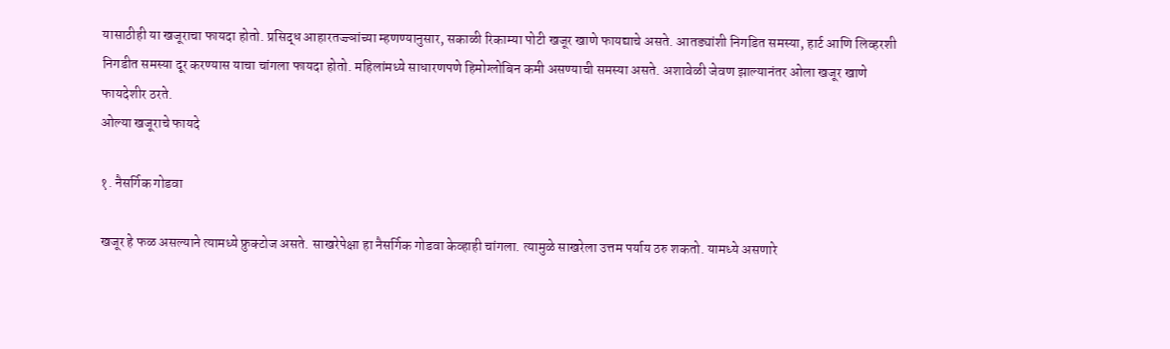यासाठीही या खजूराचा फायदा होतो. प्रसिद्ध आहारतज्ज्ञांच्या म्हणण्यानुसार, सकाळी रिकाम्या पोटी खजूर खाणे फायद्याचे असते. आतड्यांशी निगडित समस्या, हार्ट आणि लिव्हरशी निगडीत समस्या दूर करण्यास याचा चांगला फायदा होतो. महिलांमध्ये साधारणपणे हिमोग्लोबिन कमी असण्याची समस्या असते. अशावेळी जेवण झाल्यानंतर ओला खजूर खाणे फायदेशीर ठरते.
ओल्या खजूराचे फायदे

१. नैसर्गिक गोडवा

खजूर हे फळ असल्याने त्यामध्ये फ्रुक्टोज असते. साखरेपेक्षा हा नैसर्गिक गोडवा केव्हाही चांगला. त्यामुळे साखरेला उत्तम पर्याय ठरु शकतो. यामध्ये असणारे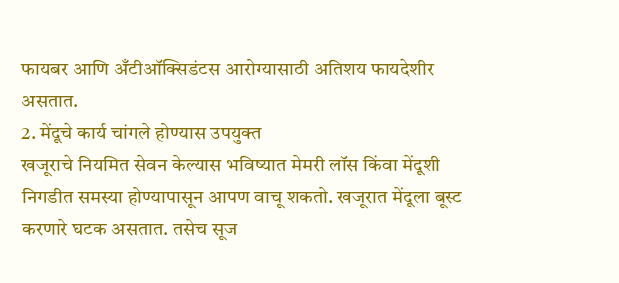फायबर आणि अँटीऑक्सिडंटस आरोग्यासाठी अतिशय फायदेशीर असतात.
2. मेंदूचे कार्य चांगले होण्यास उपयुक्त
खजूराचे नियमित सेवन केल्यास भविष्यात मेमरी लॉस किंवा मेंदूशी निगडीत समस्या होण्यापासून आपण वाचू शकतो. खजूरात मेंदूला बूस्ट करणारे घटक असतात. तसेच सूज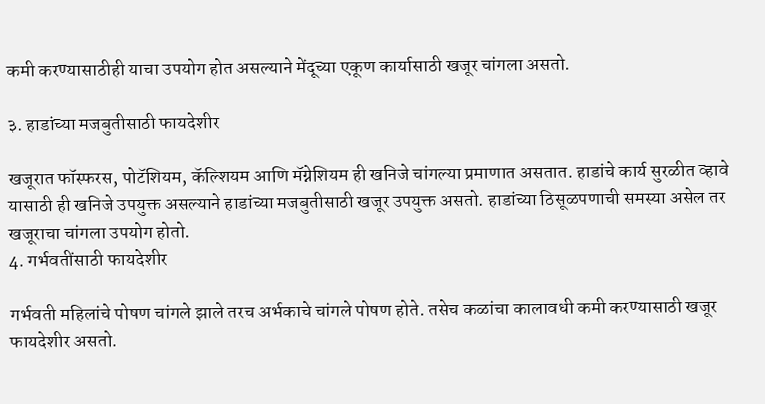कमी करण्यासाठीही याचा उपयोग होत असल्याने मेंदूच्या एकूण कार्यासाठी खजूर चांगला असतो.

३. हाडांच्या मजबुतीसाठी फायदेशीर

खजूरात फॉस्फरस, पोटॅशियम, कॅल्शियम आणि मॅग्नेशियम ही खनिजे चांगल्या प्रमाणात असतात. हाडांचे कार्य सुरळीत व्हावे यासाठी ही खनिजे उपयुक्त असल्याने हाडांच्या मजबुतीसाठी खजूर उपयुक्त असतो. हाडांच्या ठिसूळपणाची समस्या असेल तर खजूराचा चांगला उपयोग होतो.
4. गर्भवतींसाठी फायदेशीर

गर्भवती महिलांचे पोषण चांगले झाले तरच अर्भकाचे चांगले पोषण होते. तसेच कळांचा कालावधी कमी करण्यासाठी खजूर फायदेशीर असतो.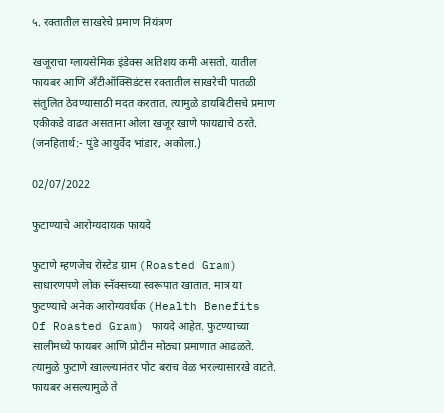५. रक्तातील साखरेचे प्रमाण नियंत्रण

खजूराचा ग्लायसेमिक इंडेक्स अतिशय कमी असतो. यातील फायबर आणि अँटीऑक्सिडंटस रक्तातील साखरेची पातळी संतुलित ठेवण्यासाठी मदत करतात. त्यामुळे डायबिटीसचे प्रमाण एकीकडे वाढत असताना ओला खजूर खाणे फायद्याचे ठरते.
(जनहितार्थ:- पुंडे आयुर्वेद भांडार, अकोला.)

02/07/2022

फुटाण्याचे आरोग्यदायक फायदे

फुटाणे म्हणजेच रोस्टेड ग्राम (Roasted Gram) साधारणपणे लोक स्नॅक्सच्या स्वरूपात खातात. मात्र या फुटण्याचे अनेक आरोग्यवर्धक (Health Benefits Of Roasted Gram) फायदे आहेत. फुटण्याच्या सालीमध्ये फायबर आणि प्रोटीन मोठ्या प्रमाणात आढळते. त्यामुळे फुटाणे खाल्ल्यानंतर पोट बराच वेळ भरल्यासारखे वाटते. फायबर असल्यामुळे ते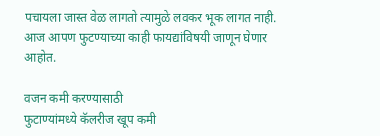पचायला जास्त वेळ लागतो त्यामुळे लवकर भूक लागत नाही. आज आपण फुटण्याच्या काही फायद्यांविषयी जाणून घेणार आहोत.

वजन कमी करण्यासाठी
फुटाण्यांमध्ये कॅलरीज खूप कमी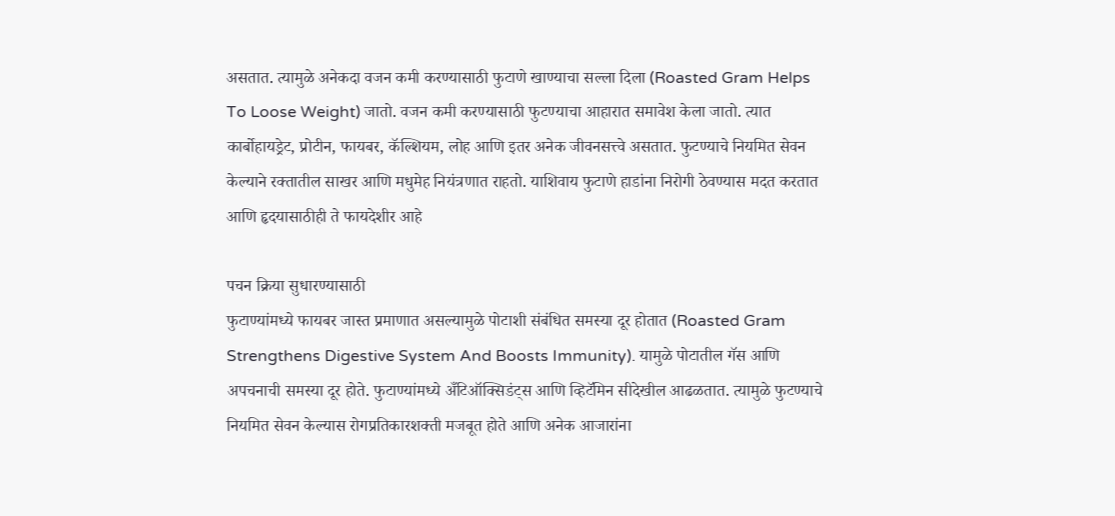असतात. त्यामुळे अनेकदा वजन कमी करण्यासाठी फुटाणे खाण्याचा सल्ला दिला (Roasted Gram Helps To Loose Weight) जातो. वजन कमी करण्यासाठी फुटण्याचा आहारात समावेश केला जातो. त्यात कार्बोहायड्रेट, प्रोटीन, फायबर, कॅल्शियम, लोह आणि इतर अनेक जीवनसत्त्वे असतात. फुटण्याचे नियमित सेवन केल्याने रक्तातील साखर आणि मधुमेह नियंत्रणात राहतो. याशिवाय फुटाणे हाडांना निरोगी ठेवण्यास मदत करतात आणि हृदयासाठीही ते फायदेशीर आहे

पचन क्रिया सुधारण्यासाठी
फुटाण्यांमध्ये फायबर जास्त प्रमाणात असल्यामुळे पोटाशी संबंधित समस्या दूर होतात (Roasted Gram Strengthens Digestive System And Boosts Immunity). यामुळे पोटातील गॅस आणि अपचनाची समस्या दूर होते. फुटाण्यांमध्ये अँटिऑक्सिडंट्स आणि व्हिटॅमिन सीदेखील आढळतात. त्यामुळे फुटण्याचे नियमित सेवन केल्यास रोगप्रतिकारशक्ती मजबूत होते आणि अनेक आजारांना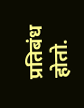प्रतिबंध होतो.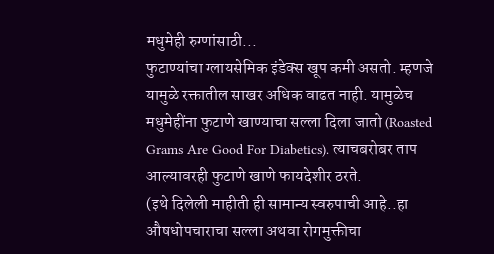मधुमेही रुग्णांसाठी...
फुटाण्यांचा ग्लायसेमिक इंडेक्स खूप कमी असतो. म्हणजे यामुळे रक्तातील साखर अधिक वाढत नाही. यामुळेच मधुमेहींना फुटाणे खाण्याचा सल्ला दिला जातो (Roasted Grams Are Good For Diabetics). त्याचबरोबर ताप आल्यावरही फुटाणे खाणे फायदेशीर ठरते.
(इथे दिलेली माहीती ही सामान्य स्वरुपाची आहे..हा औषधोपचाराचा सल्ला अथवा रोगमुक्तीचा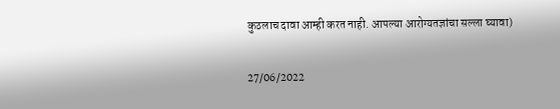कुठलाच दावा आम्ही करत नाही. आपल्या आरोग्यतज्ञांचा सल्ला घ्यावा)

27/06/2022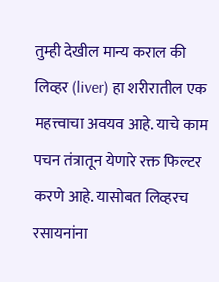तुम्ही देखील मान्य कराल की लिव्हर (liver) हा शरीरातील एक महत्त्वाचा अवयव आहे. याचे काम पचन तंत्रातून येणारे रक्त फिल्टर करणे आहे. यासोबत लिव्हरच रसायनांना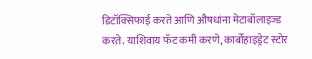डिटॉक्सिफाई करते आणि औषधांना मेटाबॉलाइज्ड करते. याशिवाय फॅट कमी करणे, कार्बोहाइड्रेट स्टोर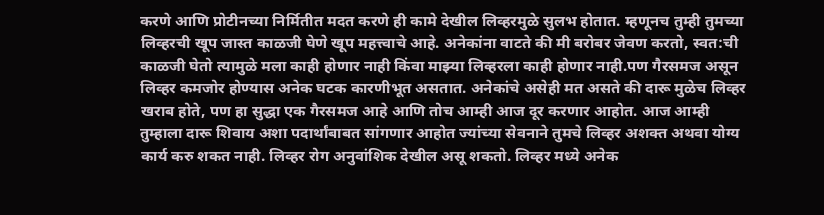करणे आणि प्रोटीनच्या निर्मितीत मदत करणे ही कामे देखील लिव्हरमुळे सुलभ होतात. म्हणूनच तुम्ही तुमच्या लिव्हरची खूप जास्त काळजी घेणे खूप महत्त्वाचे आहे. अनेकांना वाटते की मी बरोबर जेवण करतो, स्वत:ची काळजी घेतो त्यामुळे मला काही होणार नाही किंवा माझ्या लिव्हरला काही होणार नाही.पण गैरसमज असून लिव्हर कमजोर होण्यास अनेक घटक कारणीभूत असतात. अनेकांचे असेही मत असते की दारू मुळेच लिव्हर खराब होते, पण हा सुद्धा एक गैरसमज आहे आणि तोच आम्ही आज दूर करणार आहोत. आज आम्ही तुम्हाला दारू शिवाय अशा पदार्थांबाबत सांगणार आहोत ज्यांच्या सेवनाने तुमचे लिव्हर अशक्त अथवा योग्य कार्य करु शकत नाही. लिव्हर रोग अनुवांशिक देखील असू शकतो. लिव्हर मध्ये अनेक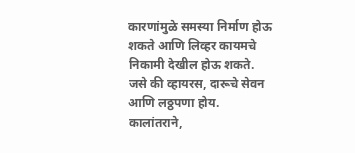कारणांमुळे समस्या निर्माण होऊ शकते आणि लिव्हर कायमचे निकामी देखील होऊ शकते. जसे की व्हायरस, दारूचे सेवन आणि लठ्ठपणा होय. कालांतराने,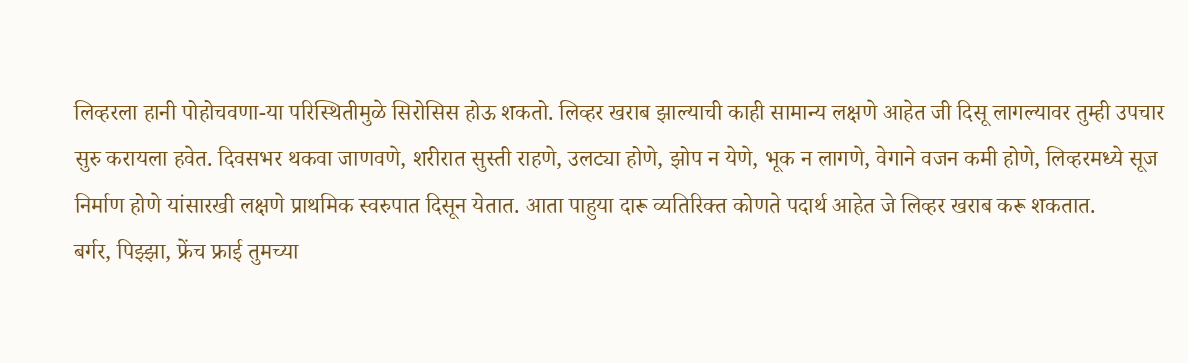लिव्हरला हानी पोहोचवणा-या परिस्थितीमुळे सिरोसिस होऊ शकतो. लिव्हर खराब झाल्याची काही सामान्य लक्षणे आहेत जी दिसू लागल्यावर तुम्ही उपचार सुरु करायला हवेत. दिवसभर थकवा जाणवणे, शरीरात सुस्ती राहणे, उलट्या होणे, झोप न येणे, भूक न लागणे, वेगाने वजन कमी होणे, लिव्हरमध्ये सूज निर्माण होणे यांसारखी लक्षणे प्राथमिक स्वरुपात दिसून येतात. आता पाहुया दारू व्यतिरिक्त कोणते पदार्थ आहेत जे लिव्हर खराब करू शकतात.
बर्गर, पिझ्झा, फ्रेंच फ्राई तुमच्या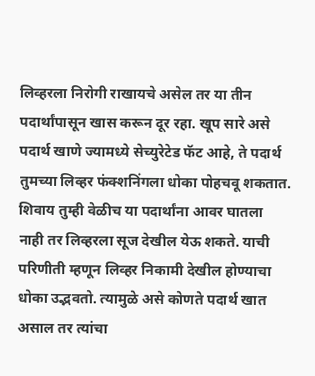लिव्हरला निरोगी राखायचे असेल तर या तीन पदार्थांपासून खास करून दूर रहा. खूप सारे असे पदार्थ खाणे ज्यामध्ये सेच्युरेटेड फॅट आहे, ते पदार्थ तुमच्या लिव्हर फंक्शनिंगला धोका पोहचवू शकतात. शिवाय तुम्ही वेळीच या पदार्थांना आवर घातला नाही तर लिव्हरला सूज देखील येऊ शकते. याची परिणीती म्हणून लिव्हर निकामी देखील होण्याचा धोका उद्भवतो. त्यामुळे असे कोणते पदार्थ खात असाल तर त्यांचा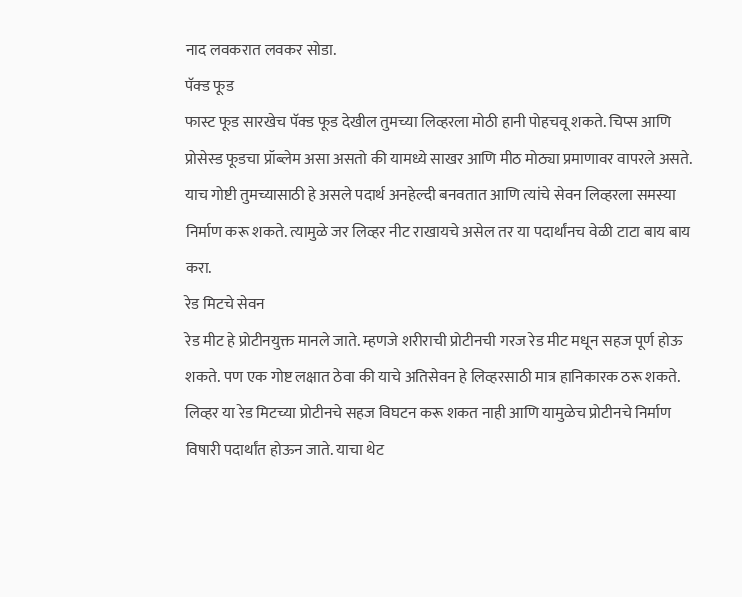नाद लवकरात लवकर सोडा.
पॅक्ड फूड
फास्ट फूड सारखेच पॅक्ड फूड देखील तुमच्या लिव्हरला मोठी हानी पोहचवू शकते. चिप्स आणि प्रोसेस्ड फूडचा प्रॉब्लेम असा असतो की यामध्ये साखर आणि मीठ मोठ्या प्रमाणावर वापरले असते. याच गोष्टी तुमच्यासाठी हे असले पदार्थ अनहेल्दी बनवतात आणि त्यांचे सेवन लिव्हरला समस्या निर्माण करू शकते. त्यामुळे जर लिव्हर नीट राखायचे असेल तर या पदार्थांनच वेळी टाटा बाय बाय करा.
रेड मिटचे सेवन
रेड मीट हे प्रोटीनयुक्त मानले जाते. म्हणजे शरीराची प्रोटीनची गरज रेड मीट मधून सहज पूर्ण होऊ शकते. पण एक गोष्ट लक्षात ठेवा की याचे अतिसेवन हे लिव्हरसाठी मात्र हानिकारक ठरू शकते. लिव्हर या रेड मिटच्या प्रोटीनचे सहज विघटन करू शकत नाही आणि यामुळेच प्रोटीनचे निर्माण विषारी पदार्थांत होऊन जाते. याचा थेट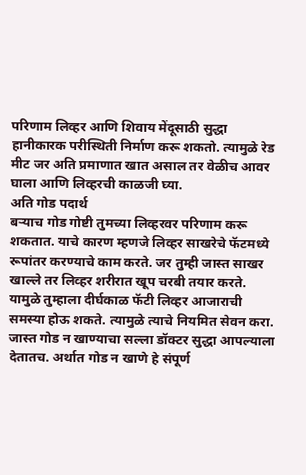परिणाम लिव्हर आणि शिवाय मेंदूसाठी सुद्धा हानीकारक परीस्थिती निर्माण करू शकतो. त्यामुळे रेड मीट जर अति प्रमाणात खात असाल तर वेळीच आवर घाला आणि लिव्हरची काळजी घ्या.
अति गोड पदार्थ
बर्‍याच गोड गोष्टी तुमच्या लिव्हरवर परिणाम करू शकतात. याचे कारण म्हणजे लिव्हर साखरेचे फॅटमध्ये रूपांतर करण्याचे काम करते. जर तुम्ही जास्त साखर खाल्ले तर लिव्हर शरीरात खूप चरबी तयार करते. यामुळे तुम्हाला दीर्घकाळ फॅटी लिव्हर आजाराची समस्या होऊ शकते. त्यामुळे त्याचे नियमित सेवन करा. जास्त गोड न खाण्याचा सल्ला डॉक्टर सुद्धा आपल्याला देतातच. अर्थात गोड न खाणे हे संपूर्ण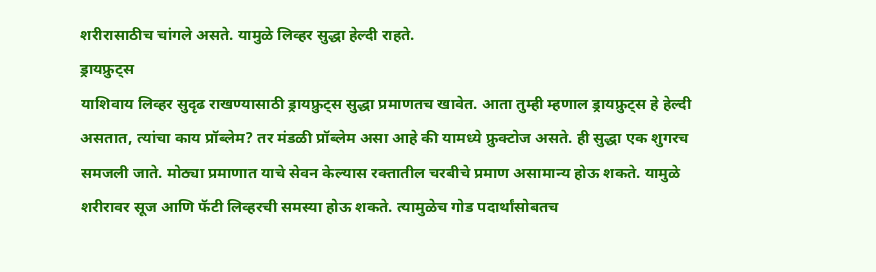शरीरासाठीच चांगले असते. यामुळे लिव्हर सुद्धा हेल्दी राहते.
ड्रायफ्रुट्स
याशिवाय लिव्हर सुदृढ राखण्यासाठी ड्रायफ्रुट्स सुद्धा प्रमाणतच खावेत. आता तुम्ही म्हणाल ड्रायफ्रुट्स हे हेल्दी असतात, त्यांचा काय प्रॉब्लेम? तर मंडळी प्रॉब्लेम असा आहे की यामध्ये फ्रुक्टोज असते. ही सुद्धा एक शुगरच समजली जाते. मोठ्या प्रमाणात याचे सेवन केल्यास रक्तातील चरबीचे प्रमाण असामान्य होऊ शकते. यामुळे शरीरावर सूज आणि फॅटी लिव्हरची समस्या होऊ शकते. त्यामुळेच गोड पदार्थांसोबतच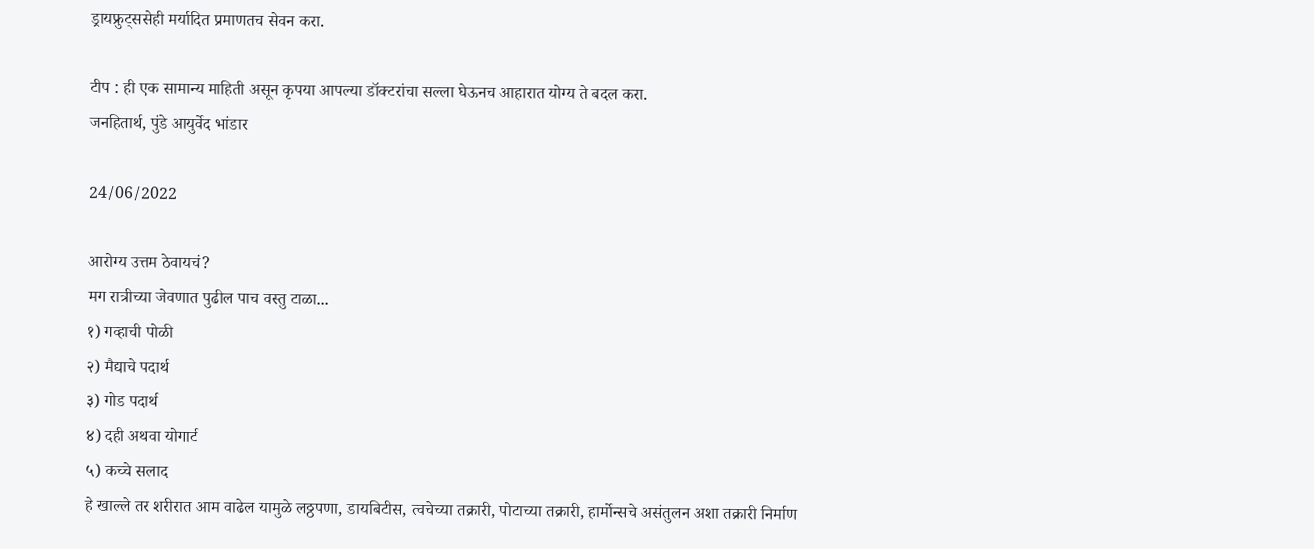ड्रायफ्रुट्ससेही मर्यादित प्रमाणतच सेवन करा.

टीप : ही एक सामान्य माहिती असून कृपया आपल्या डॉक्टरांचा सल्ला घेऊनच आहारात योग्य ते बदल करा.
जनहितार्थ, पुंडे आयुर्वेद भांडार

24/06/2022

आरोग्य उत्तम ठेवायचं?
मग रात्रीच्या जेवणात पुढील पाच वस्तु टाळा...
१) गव्हाची पोळी
२) मैद्याचे पदार्थ
३) गोड पदार्थ
४) दही अथवा योगार्ट
५) कच्चे सलाद
हे खाल्ले तर शरीरात आम वाढेल यामुळे लठ्ठपणा, डायबिटीस, त्वचेच्या तक्रारी, पोटाच्या तक्रारी, हार्मोन्सचे असंतुलन अशा तक्रारी निर्माण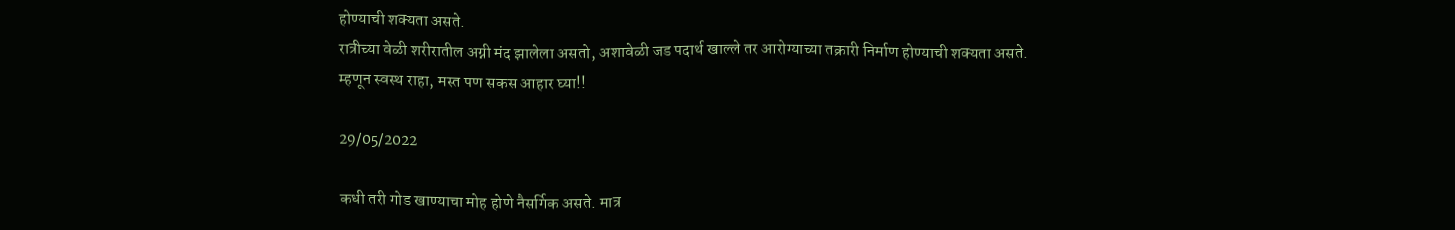होण्याची शक्यता असते.
रात्रीच्या वेळी शरीरातील अग्नी मंद झालेला असतो, अशावेळी जड पदार्थ खाल्ले तर आरोग्याच्या तक्रारी निर्माण होण्याची शक्यता असते.
म्हणून स्वस्थ राहा, मस्त पण सकस आहार घ्या!!

29/05/2022

कधी तरी गोड खाण्याचा मोह होणे नैसर्गिक असते. मात्र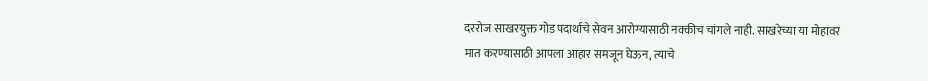दररोज साखरयुक्त गोड पदार्थाचे सेवन आरोग्यासाठी नक्कीच चांगले नाही. साखरेच्या या मोहावर मात करण्यासाठी आपला आहार समजून घेऊन, त्याचे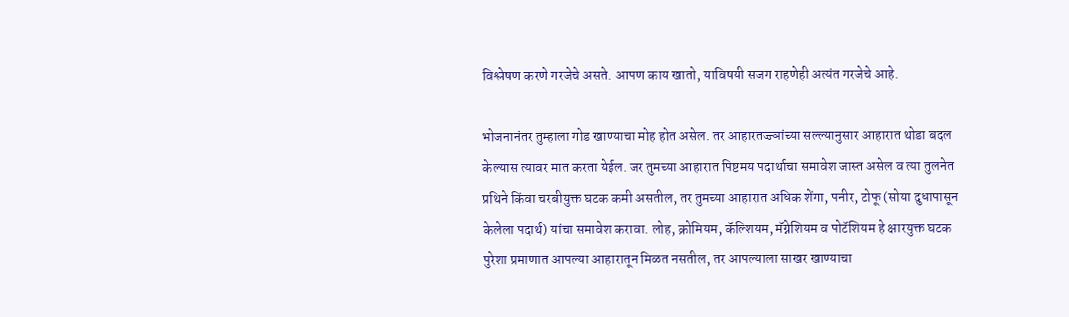विश्लेषण करणे गरजेचे असते. आपण काय खातो, याविषयी सजग राहणेही अत्यंत गरजेचे आहे.

भोजनानंतर तुम्हाला गोड खाण्याचा मोह होत असेल. तर आहारतज्ज्ञांच्या सल्ल्यानुसार आहारात थोडा बदल केल्यास त्यावर मात करता येईल. जर तुमच्या आहारात पिष्टमय पदार्थाचा समावेश जास्त असेल व त्या तुलनेत प्रथिने किंवा चरबीयुक्त घटक कमी असतील, तर तुमच्या आहारात अधिक शेंगा, पनीर, टोफू (सोया दुधापासून केलेला पदार्थ) यांचा समावेश करावा. लोह, क्रोमियम, कॅल्शियम, मॅग्नेशियम व पोटॅशियम हे क्षारयुक्त घटक पुरेशा प्रमाणात आपल्या आहारातून मिळत नसतील, तर आपल्याला साखर खाण्याचा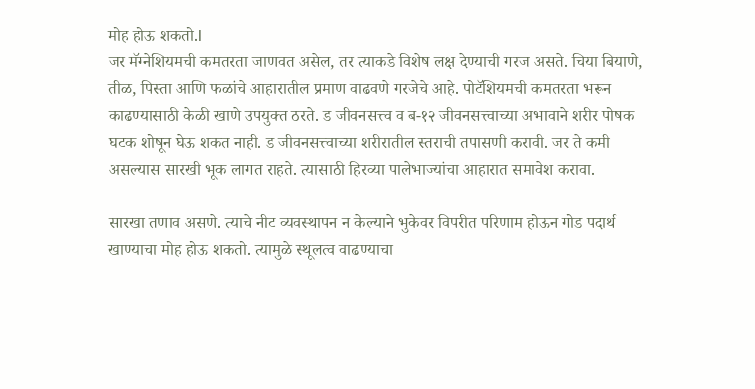मोह होऊ शकतो.l
जर मॅग्नेशियमची कमतरता जाणवत असेल, तर त्याकडे विशेष लक्ष देण्याची गरज असते. चिया बियाणे, तीळ, पिस्ता आणि फळांचे आहारातील प्रमाण वाढवणे गरजेचे आहे. पोटॅशियमची कमतरता भरून काढण्यासाठी केळी खाणे उपयुक्त ठरते. ड जीवनसत्त्व व ब-१२ जीवनसत्त्वाच्या अभावाने शरीर पोषक घटक शोषून घेऊ शकत नाही. ड जीवनसत्त्वाच्या शरीरातील स्तराची तपासणी करावी. जर ते कमी असल्यास सारखी भूक लागत राहते. त्यासाठी हिरव्या पालेभाज्यांचा आहारात समावेश करावा.

सारखा तणाव असणे. त्याचे नीट व्यवस्थापन न केल्याने भुकेवर विपरीत परिणाम होऊन गोड पदार्थ खाण्याचा मोह होऊ शकतो. त्यामुळे स्थूलत्व वाढण्याचा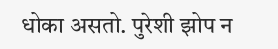धोका असतो. पुरेशी झोप न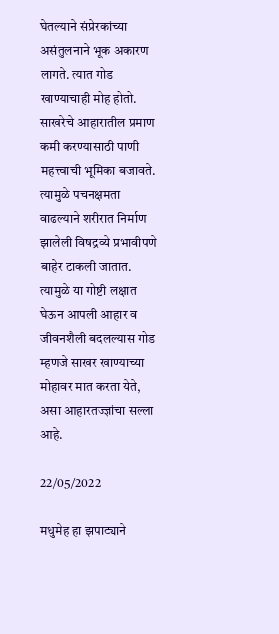घेतल्याने संप्रेरकांच्या असंतुलनाने भूक अकारण लागते. त्यात गोड खाण्याचाही मोह होतो. साखरेचे आहारातील प्रमाण कमी करण्यासाठी पाणी महत्त्वाची भूमिका बजावते. त्यामुळे पचनक्षमता वाढल्याने शरीरात निर्माण झालेली विषद्रव्ये प्रभावीपणे बाहेर टाकली जातात. त्यामुळे या गोष्टी लक्षात घेऊन आपली आहार व जीवनशैली बदलल्यास गोड म्हणजे साखर खाण्याच्या मोहावर मात करता येते, असा आहारतज्ज्ञांचा सल्ला आहे.

22/05/2022

मधुमेह हा झपाट्याने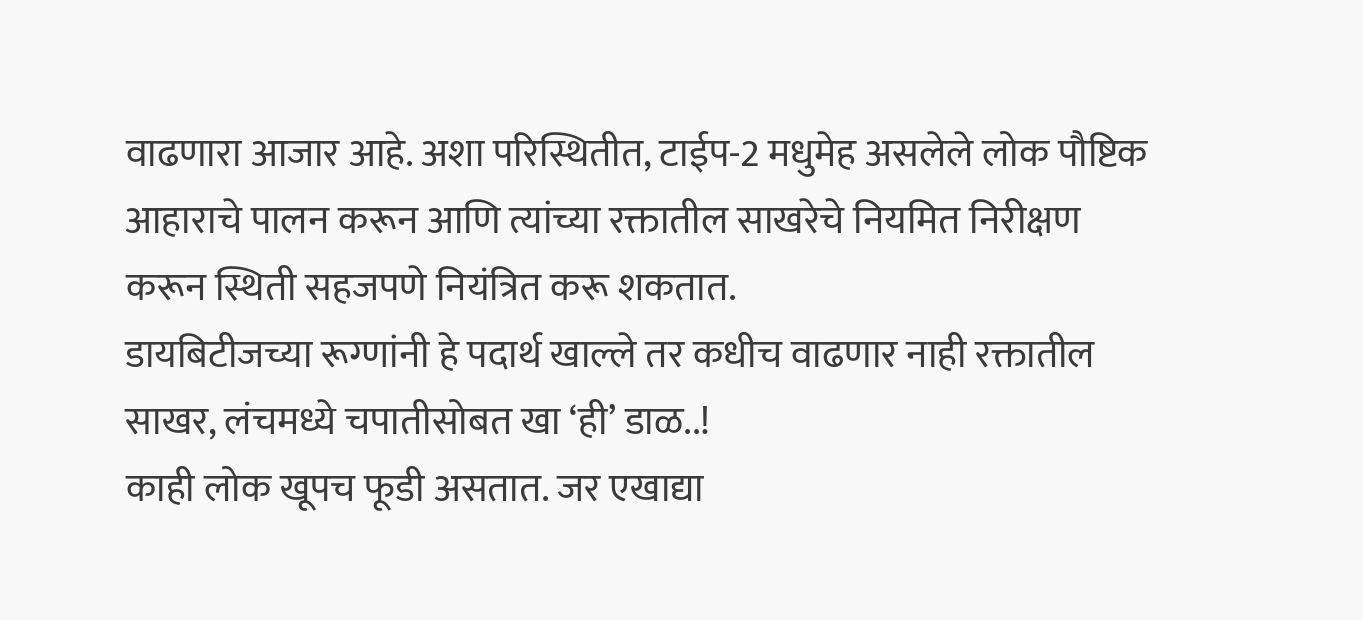वाढणारा आजार आहे. अशा परिस्थितीत, टाईप-2 मधुमेह असलेले लोक पौष्टिक आहाराचे पालन करून आणि त्यांच्या रक्तातील साखरेचे नियमित निरीक्षण करून स्थिती सहजपणे नियंत्रित करू शकतात.
डायबिटीजच्या रूग्णांनी हे पदार्थ खाल्ले तर कधीच वाढणार नाही रक्तातील साखर, लंचमध्ये चपातीसोबत खा ‘ही’ डाळ..!
काही लोक खूपच फूडी असतात. जर एखाद्या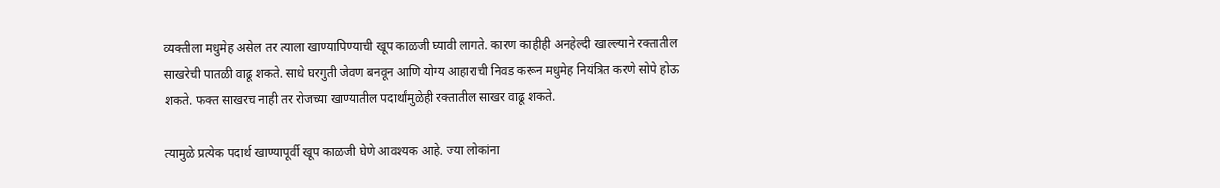व्यक्तीला मधुमेह असेल तर त्याला खाण्यापिण्याची खूप काळजी घ्यावी लागते. कारण काहीही अनहेल्दी खाल्ल्याने रक्तातील साखरेची पातळी वाढू शकते. साधे घरगुती जेवण बनवून आणि योग्य आहाराची निवड करून मधुमेह नियंत्रित करणे सोपे होऊ शकते. फक्त साखरच नाही तर रोजच्या खाण्यातील पदार्थांमुळेही रक्तातील साखर वाढू शकते.

त्यामुळे प्रत्येक पदार्थ खाण्यापूर्वी खूप काळजी घेणे आवश्यक आहे. ज्या लोकांना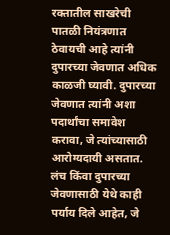रक्तातील साखरेची पातळी नियंत्रणात ठेवायची आहे त्यांनी दुपारच्या जेवणात अधिक काळजी घ्यावी. दुपारच्या जेवणात त्यांनी अशा पदार्थांचा समावेश करावा, जे त्यांच्यासाठी आरोग्यदायी असतात. लंच किंवा दुपारच्या जेवणासाठी येथे काही पर्याय दिले आहेत, जे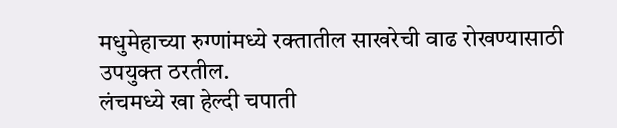मधुमेहाच्या रुग्णांमध्ये रक्तातील साखरेची वाढ रोखण्यासाठी उपयुक्त ठरतील.
लंचमध्ये खा हेल्दी चपाती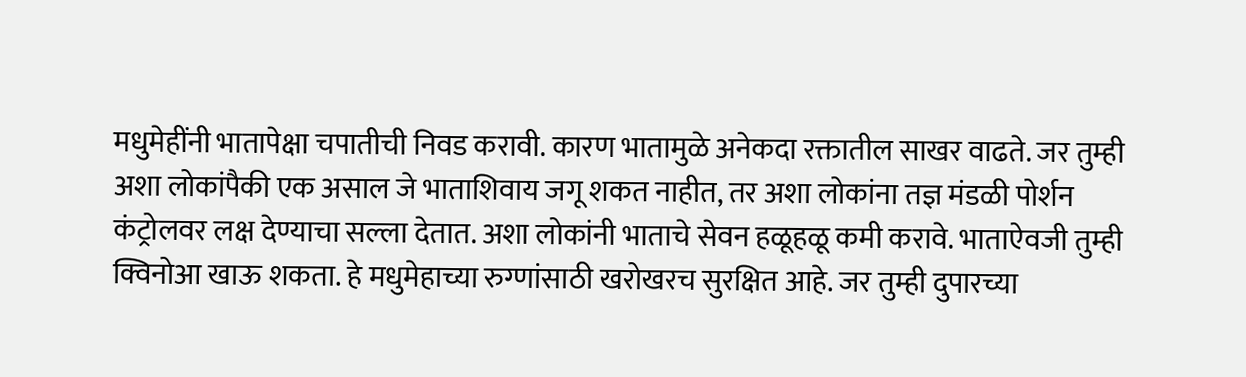मधुमेहींनी भातापेक्षा चपातीची निवड करावी. कारण भातामुळे अनेकदा रक्तातील साखर वाढते. जर तुम्ही अशा लोकांपैकी एक असाल जे भाताशिवाय जगू शकत नाहीत, तर अशा लोकांना तज्ञ मंडळी पोर्शन कंट्रोलवर लक्ष देण्याचा सल्ला देतात. अशा लोकांनी भाताचे सेवन हळूहळू कमी करावे. भाताऐवजी तुम्ही क्विनोआ खाऊ शकता. हे मधुमेहाच्या रुग्णांसाठी खरोखरच सुरक्षित आहे. जर तुम्ही दुपारच्या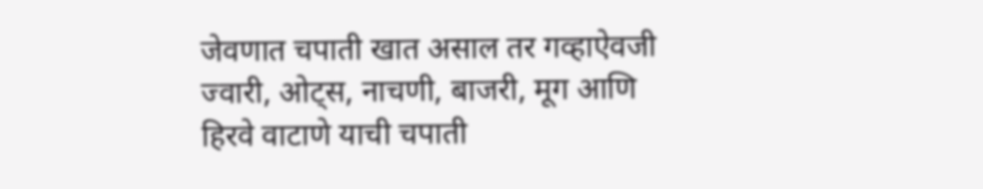जेवणात चपाती खात असाल तर गव्हाऐवजी ज्वारी, ओट्स, नाचणी, बाजरी, मूग आणि हिरवे वाटाणे याची चपाती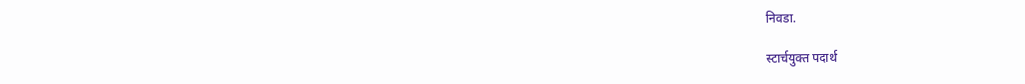निवडा.

स्टार्चयुक्त पदार्थ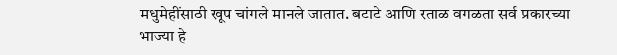मधुमेहींसाठी खूप चांगले मानले जातात. बटाटे आणि रताळ वगळता सर्व प्रकारच्या भाज्या हे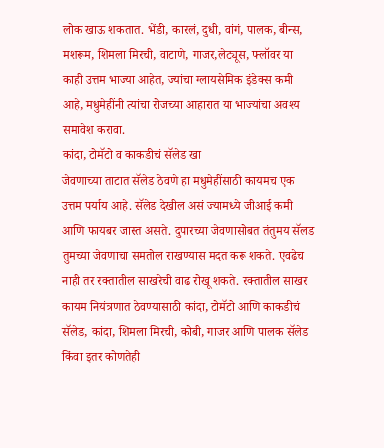लोक खाऊ शकतात. भेंडी, कारलं, दुधी, वांगं, पालक, बीन्स, मशरूम, शिमला मिरची, वाटाणे, गाजर,लेट्यूस, फ्लॉवर या काही उत्तम भाज्या आहेत, ज्यांचा ग्लायसेमिक इंडेक्स कमी आहे, मधुमेहींनी त्यांचा रोजच्या आहारात या भाज्यांचा अवश्य समावेश करावा.
कांदा, टोमॅटो व काकडीचं सॅलेड खा
जेवणाच्या ताटात सॅलेड ठेवणे हा मधुमेहींसाठी कायमच एक उत्तम पर्याय आहे. सॅलेड देखील असं ज्यामध्ये जीआई कमी आणि फायबर जास्त असते. दुपारच्या जेवणासोबत तंतुमय सॅलड तुमच्या जेवणाचा समतोल राखण्यास मदत करू शकते. एवढेच नाही तर रक्तातील साखरेची वाढ रोखू शकते. रक्तातील साखर कायम नियंत्रणात ठेवण्यासाठी कांदा, टोमॅटो आणि काकडीचं सॅलेड, कांदा, शिमला मिरची, कोबी, गाजर आणि पालक सॅलेड किंवा इतर कोणतेही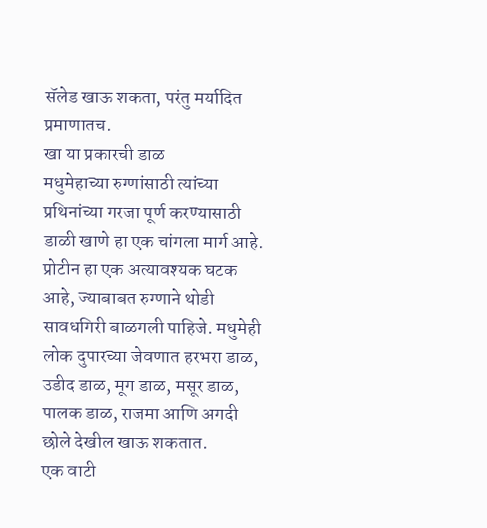सॅलेड खाऊ शकता, परंतु मर्यादित प्रमाणातच.
खा या प्रकारची डाळ
मधुमेहाच्या रुग्णांसाठी त्यांच्या प्रथिनांच्या गरजा पूर्ण करण्यासाठी डाळी खाणे हा एक चांगला मार्ग आहे. प्रोटीन हा एक अत्यावश्यक घटक आहे, ज्याबाबत रुग्णाने थोडी सावधगिरी बाळगली पाहिजे. मधुमेही लोक दुपारच्या जेवणात हरभरा डाळ, उडीद डाळ, मूग डाळ, मसूर डाळ, पालक डाळ, राजमा आणि अगदी छोले देखील खाऊ शकतात.
एक वाटी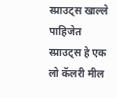स्प्राउट्स खाल्ले पाहिजेत
स्प्राउट्स हे एक लो कॅलरी मील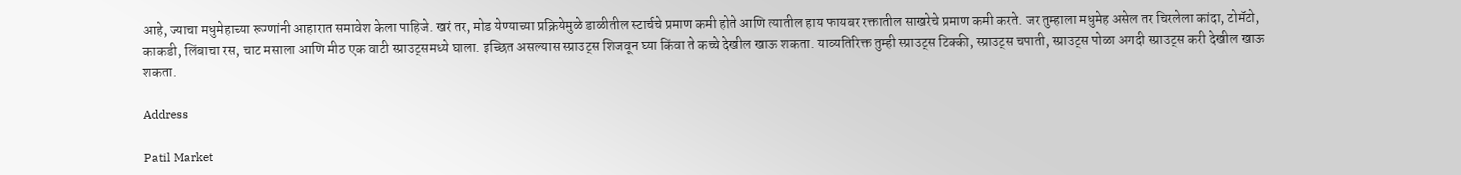आहे, ज्याचा मधुमेहाच्या रूग्णांनी आहारात समावेश केला पाहिजे. खरं तर, मोड येण्याच्या प्रक्रियेमुळे डाळीतील स्टार्चचे प्रमाण कमी होते आणि त्यातील हाय फायबर रक्तातील साखरेचे प्रमाण कमी करते. जर तुम्हाला मधुमेह असेल तर चिरलेला कांदा, टोमॅटो, काकडी, लिंबाचा रस, चाट मसाला आणि मीठ एक वाटी स्प्राउट्समध्ये घाला. इच्छित असल्यास स्प्राउट्स शिजवून घ्या किंवा ते कच्चे देखील खाऊ शकता. याव्यतिरिक्त तुम्ही स्प्राउट्स टिक्की, स्प्राउट्स चपाती, स्प्राउट्स पोळा अगदी स्प्राउट्स करी देखील खाऊ शकता.

Address

Patil Market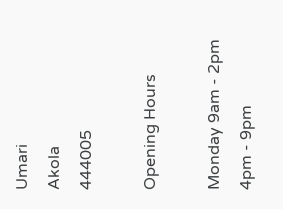Umari
Akola
444005

Opening Hours

Monday 9am - 2pm
4pm - 9pm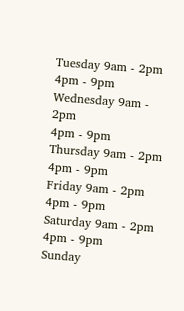Tuesday 9am - 2pm
4pm - 9pm
Wednesday 9am - 2pm
4pm - 9pm
Thursday 9am - 2pm
4pm - 9pm
Friday 9am - 2pm
4pm - 9pm
Saturday 9am - 2pm
4pm - 9pm
Sunday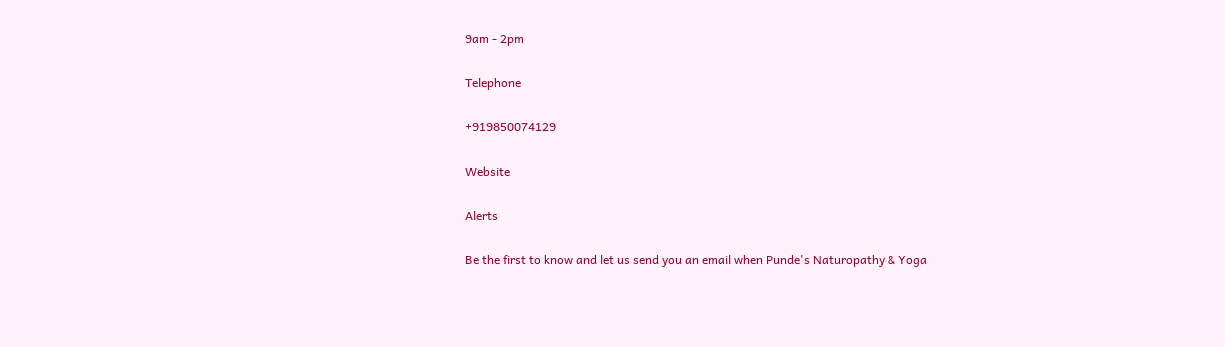9am - 2pm

Telephone

+919850074129

Website

Alerts

Be the first to know and let us send you an email when Punde's Naturopathy & Yoga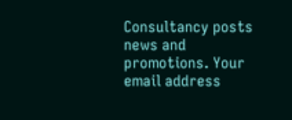Consultancy posts news and promotions. Your email address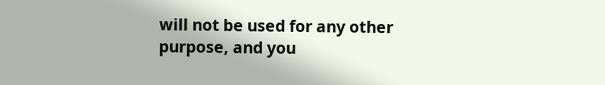will not be used for any other purpose, and you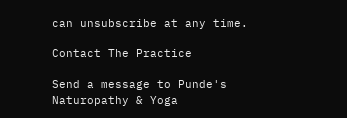can unsubscribe at any time.

Contact The Practice

Send a message to Punde's Naturopathy & Yoga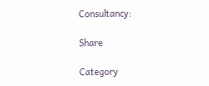Consultancy:

Share

Category